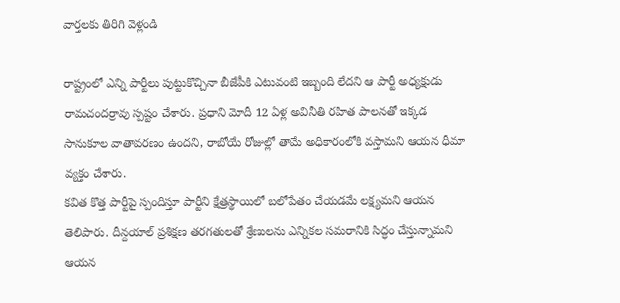వార్తలకు తిరిగి వెళ్లండి

రాష్ట్రంలో ఎన్ని పార్టీలు పుట్టుకొచ్చినా బీజేపీకి ఎటువంటి ఇబ్బంది లేదని ఆ పార్టీ అధ్యక్షుడు రామచందర్రావు స్పష్టం చేశారు. ప్రధాని మోదీ 12 ఏళ్ల అవినీతి రహిత పాలనతో ఇక్కడ సానుకూల వాతావరణం ఉందని, రాబోయే రోజుల్లో తామే అధికారంలోకి వస్తామని ఆయన ధీమా వ్యక్తం చేశారు.
కవిత కొత్త పార్టీపై స్పందిస్తూ పార్టీని క్షేత్రస్థాయిలో బలోపేతం చేయడమే లక్ష్యమని ఆయన తెలిపారు. దీన్దయాల్ ప్రశిక్షణ తరగతులతో శ్రేణులను ఎన్నికల సమరానికి సిద్ధం చేస్తున్నామని ఆయన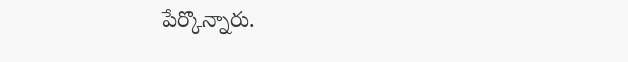పేర్కొన్నారు.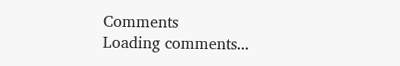Comments
Loading comments...